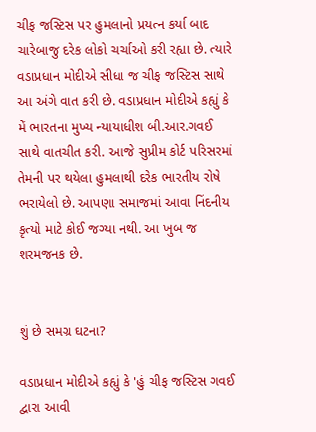ચીફ જસ્ટિસ પર હુમલાનો પ્રયત્ન કર્યા બાદ ચારેબાજુ દરેક લોકો ચર્ચાઓ કરી રહ્યા છે. ત્યારે વડાપ્રધાન મોદીએ સીધા જ ચીફ જસ્ટિસ સાથે આ અંગે વાત કરી છે. વડાપ્રધાન મોદીએ કહ્યું કે મેં ભારતના મુખ્ય ન્યાયાધીશ બી.આર.ગવઈ સાથે વાતચીત કરી. આજે સુપ્રીમ કોર્ટ પરિસરમાં તેમની પર થયેલા હુમલાથી દરેક ભારતીય રોષે ભરાયેલો છે. આપણા સમાજમાં આવા નિંદનીય કૃત્યો માટે કોઈ જગ્યા નથી. આ ખુબ જ શરમજનક છે.


શું છે સમગ્ર ઘટના?

વડાપ્રધાન મોદીએ કહ્યું કે 'હું ચીફ જસ્ટિસ ગવઈ દ્વારા આવી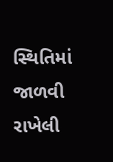સ્થિતિમાં જાળવી રાખેલી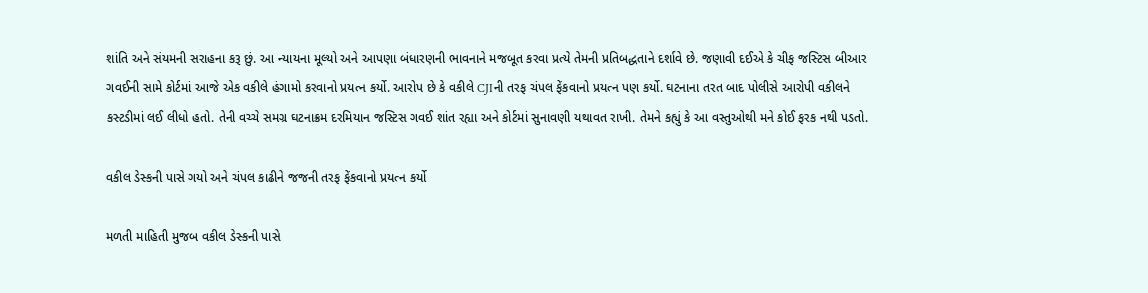શાંતિ અને સંયમની સરાહના કરૂ છું. આ ન્યાયના મૂલ્યો અને આપણા બંધારણની ભાવનાને મજબૂત કરવા પ્રત્યે તેમની પ્રતિબદ્ધતાને દર્શાવે છે. જણાવી દઈએ કે ચીફ જસ્ટિસ બીઆર ગવઈની સામે કોર્ટમાં આજે એક વકીલે હંગામો કરવાનો પ્રયત્ન કર્યો. આરોપ છે કે વકીલે CJIની તરફ ચંપલ ફેંકવાનો પ્રયત્ન પણ કર્યો. ઘટનાના તરત બાદ પોલીસે આરોપી વકીલને કસ્ટડીમાં લઈ લીધો હતો. તેની વચ્ચે સમગ્ર ઘટનાક્રમ દરમિયાન જસ્ટિસ ગવઈ શાંત રહ્યા અને કોર્ટમાં સુનાવણી યથાવત રાખી. તેમને કહ્યું કે આ વસ્તુઓથી મને કોઈ ફરક નથી પડતો.

વકીલ ડેસ્કની પાસે ગયો અને ચંપલ કાઢીને જજની તરફ ફેંકવાનો પ્રયત્ન કર્યો

મળતી માહિતી મુજબ વકીલ ડેસ્કની પાસે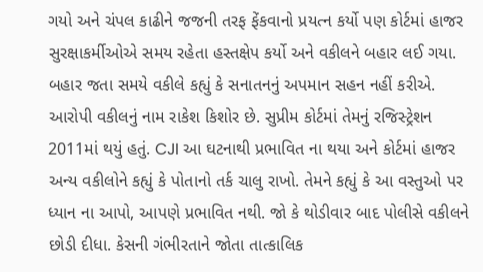ગયો અને ચંપલ કાઢીને જજની તરફ ફેંકવાનો પ્રયત્ન કર્યો પણ કોર્ટમાં હાજર સુરક્ષાકર્મીઓએ સમય રહેતા હસ્તક્ષેપ કર્યો અને વકીલને બહાર લઈ ગયા. બહાર જતા સમયે વકીલે કહ્યું કે સનાતનનું અપમાન સહન નહીં કરીએ. આરોપી વકીલનું નામ રાકેશ કિશોર છે. સુપ્રીમ કોર્ટમાં તેમનું રજિસ્ટ્રેશન 2011માં થયું હતું. CJI આ ઘટનાથી પ્રભાવિત ના થયા અને કોર્ટમાં હાજર અન્ય વકીલોને કહ્યું કે પોતાનો તર્ક ચાલુ રાખો. તેમને કહ્યું કે આ વસ્તુઓ પર ધ્યાન ના આપો, આપણે પ્રભાવિત નથી. જો કે થોડીવાર બાદ પોલીસે વકીલને છોડી દીધા. કેસની ગંભીરતાને જોતા તાત્કાલિક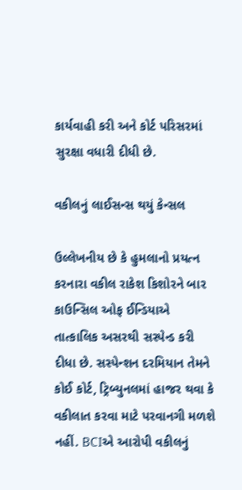કાર્યવાહી કરી અને કોર્ટ પરિસરમાં સુરક્ષા વધારી દીધી છે.

વકીલનું લાઈસન્સ થયું કેન્સલ

ઉલ્લેખનીય છે કે હુમલાનો પ્રયત્ન કરનારા વકીલ રાકેશ કિશોરને બાર કાઉન્સિલ ઓફ ઈન્ડિયાએ તાત્કાલિક અસરથી સસ્પેન્ડ કરી દીધા છે. સસ્પેન્શન દરમિયાન તેમને કોઈ કોર્ટ, ટ્રિબ્યુનલમાં હાજર થવા કે વકીલાત કરવા માટે પરવાનગી મળશે નહીં. BCIએ આરોપી વકીલનું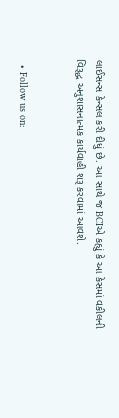લાઈસન્સ કેન્સલ કરી દીધું છે. આ સાથે જ BCIએ કહ્યું કે આ કેસમાં વકીલની વિરૂદ્ધ અનુશાસનાત્મક કાર્યવાહી શરૂ કરવામાં આવશે.


  • Follow us on: